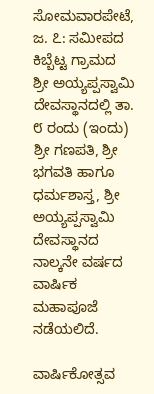ಸೋಮವಾರಪೇಟೆ, ಜ. ೭: ಸಮೀಪದ ಕಿಬ್ಬೆಟ್ಟ ಗ್ರಾಮದ ಶ್ರೀ ಅಯ್ಯಪ್ಪಸ್ವಾಮಿ ದೇವಸ್ಥಾನದಲ್ಲಿ ತಾ. ೮ ರಂದು (ಇಂದು) ಶ್ರೀ ಗಣಪತಿ, ಶ್ರೀ ಭಗವತಿ ಹಾಗೂ ಧರ್ಮಶಾಸ್ತ, ಶ್ರೀ ಅಯ್ಯಪ್ಪಸ್ವಾಮಿ ದೇವಸ್ಥಾನದ ನಾಲ್ಕನೇ ವರ್ಷದ ವಾರ್ಷಿಕ ಮಹಾಪೂಜೆ ನಡೆಯಲಿದೆ.

ವಾರ್ಷಿಕೋತ್ಸವ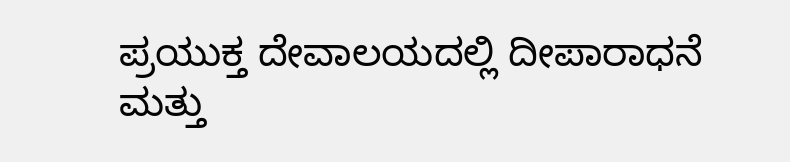ಪ್ರಯುಕ್ತ ದೇವಾಲಯದಲ್ಲಿ ದೀಪಾರಾಧನೆ ಮತ್ತು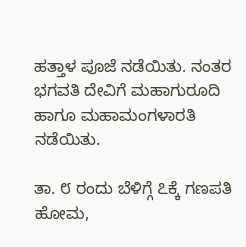ಹತ್ತಾಳ ಪೂಜೆ ನಡೆಯಿತು. ನಂತರ ಭಗವತಿ ದೇವಿಗೆ ಮಹಾಗುರೂದಿ ಹಾಗೂ ಮಹಾಮಂಗಳಾರತಿ ನಡೆಯಿತು.

ತಾ. ೮ ರಂದು ಬೆಳಿಗ್ಗೆ ೭ಕ್ಕೆ ಗಣಪತಿ ಹೋಮ,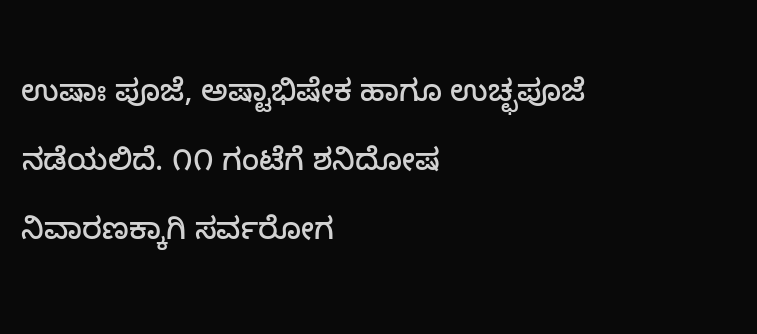ಉಷಾಃ ಪೂಜೆ, ಅಷ್ಟಾಭಿಷೇಕ ಹಾಗೂ ಉಚ್ಛಪೂಜೆ ನಡೆಯಲಿದೆ. ೧೧ ಗಂಟೆಗೆ ಶನಿದೋಷ ನಿವಾರಣಕ್ಕಾಗಿ ಸರ್ವರೋಗ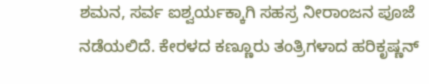ಶಮನ, ಸರ್ವ ಐಶ್ವರ್ಯಕ್ಕಾಗಿ ಸಹಸ್ರ ನೀರಾಂಜನ ಪೂಜೆ ನಡೆಯಲಿದೆ. ಕೇರಳದ ಕಣ್ಣೂರು ತಂತ್ರಿಗಳಾದ ಹರಿಕೃಷ್ಣನ್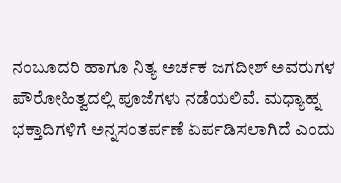ನಂಬೂದರಿ ಹಾಗೂ ನಿತ್ಯ ಅರ್ಚಕ ಜಗದೀಶ್ ಅವರುಗಳ ಪೌರೋಹಿತ್ವದಲ್ಲಿ ಪೂಜೆಗಳು ನಡೆಯಲಿವೆ. ಮಧ್ಯಾಹ್ನ ಭಕ್ತಾದಿಗಳಿಗೆ ಅನ್ನಸಂತರ್ಪಣೆ ಏರ್ಪಡಿಸಲಾಗಿದೆ ಎಂದು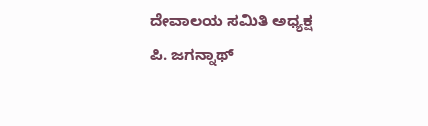ದೇವಾಲಯ ಸಮಿತಿ ಅಧ್ಯಕ್ಷ ಪಿ. ಜಗನ್ನಾಥ್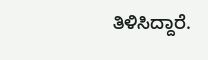ತಿಳಿಸಿದ್ದಾರೆ.